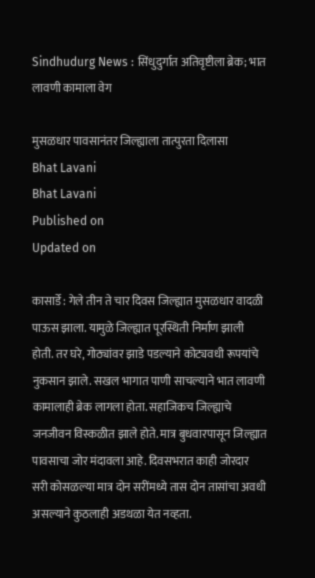Sindhudurg News : सिंधुदुर्गात अतिवृष्टीला ब्रेक; भात लावणी कामाला वेग

मुसळधार पावसानंतर जिल्ह्याला तात्पुरता दिलासा
Bhat Lavani
Bhat Lavani
Published on
Updated on

कासार्डे : गेले तीन ते चार दिवस जिल्ह्यात मुसळधार वादळी पाऊस झाला. यामुळे जिल्ह्यात पूरस्थिती निर्माण झाली होती. तर घरे, गोठ्यांवर झाडे पडल्याने कोट्यवधी रूपयांचे नुकसान झाले. सखल भागात पाणी साचल्याने भात लावणी कामालाही ब्रेक लागला होता. सहाजिकच जिल्ह्याचे जनजीवन विस्कळीत झाले होते. मात्र बुधवारपासून जिल्ह्यात पावसाचा जोर मंदावला आहे. दिवसभरात काही जोरदार सरी कोसळल्या मात्र दोन सरींमध्ये तास दोन तासांचा अवधी असल्याने कुठलाही अडथळा येत नव्हता.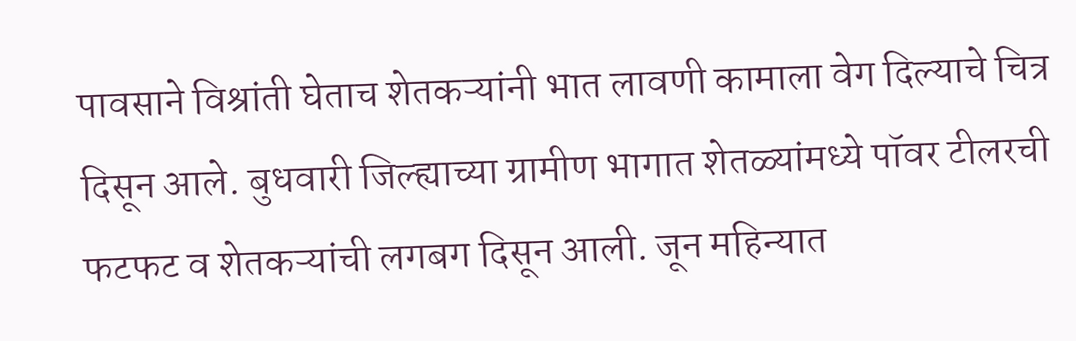पावसाने विश्रांती घेताच शेतकऱ्यांनी भात लावणी कामाला वेग दिल्याचे चित्र दिसून आले. बुधवारी जिल्ह्याच्या ग्रामीण भागात शेतळ्यांमध्ये पॉवर टीलरची फटफट व शेतकऱ्यांची लगबग दिसून आली. जून महिन्यात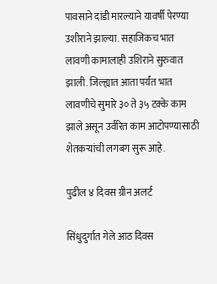पावसाने दांडी मारल्याने यावर्षी पेरण्या उशीराने झाल्या. सहाजिकच भात लावणी कामालाही उशिराने सुरुवात झाली. जिल्ह्यात आता पर्यंत भात लावणीचे सुमारे ३० ते ३५ टक्के काम झाले असून उर्वरित काम आटोपण्यासाठी शेतकऱ्यांची लगबग सुरू आहे.

पुढील ४ दिवस ग्रीन अलर्ट

सिंधुदुर्गात गेले आठ दिवस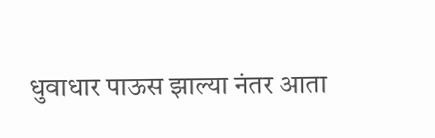धुवाधार पाऊस झाल्या नंतर आता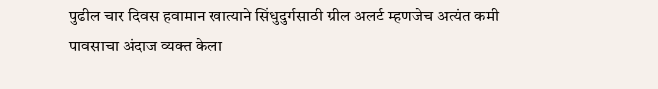पुढील चार दिवस हवामान खात्याने सिंधुदुर्गसाठी ग्रील अलर्ट म्हणजेच अत्यंत कमी पावसाचा अंदाज व्यक्त केला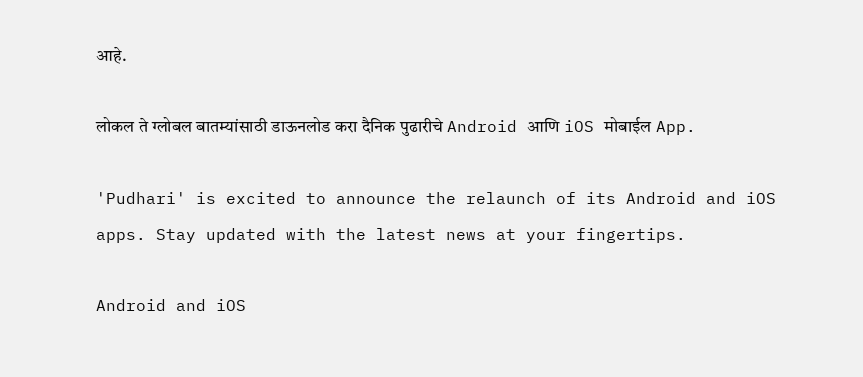आहे.

लोकल ते ग्लोबल बातम्यांसाठी डाऊनलोड करा दैनिक पुढारीचे Android आणि iOS मोबाईल App.

'Pudhari' is excited to announce the relaunch of its Android and iOS apps. Stay updated with the latest news at your fingertips.

Android and iOS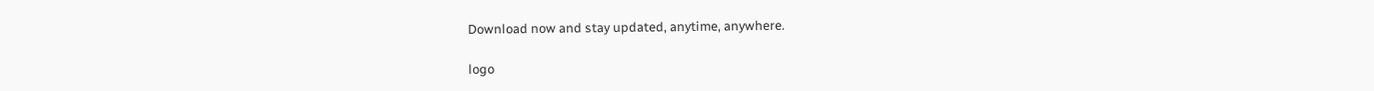Download now and stay updated, anytime, anywhere.

logo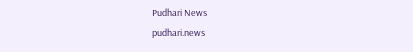Pudhari News
pudhari.news